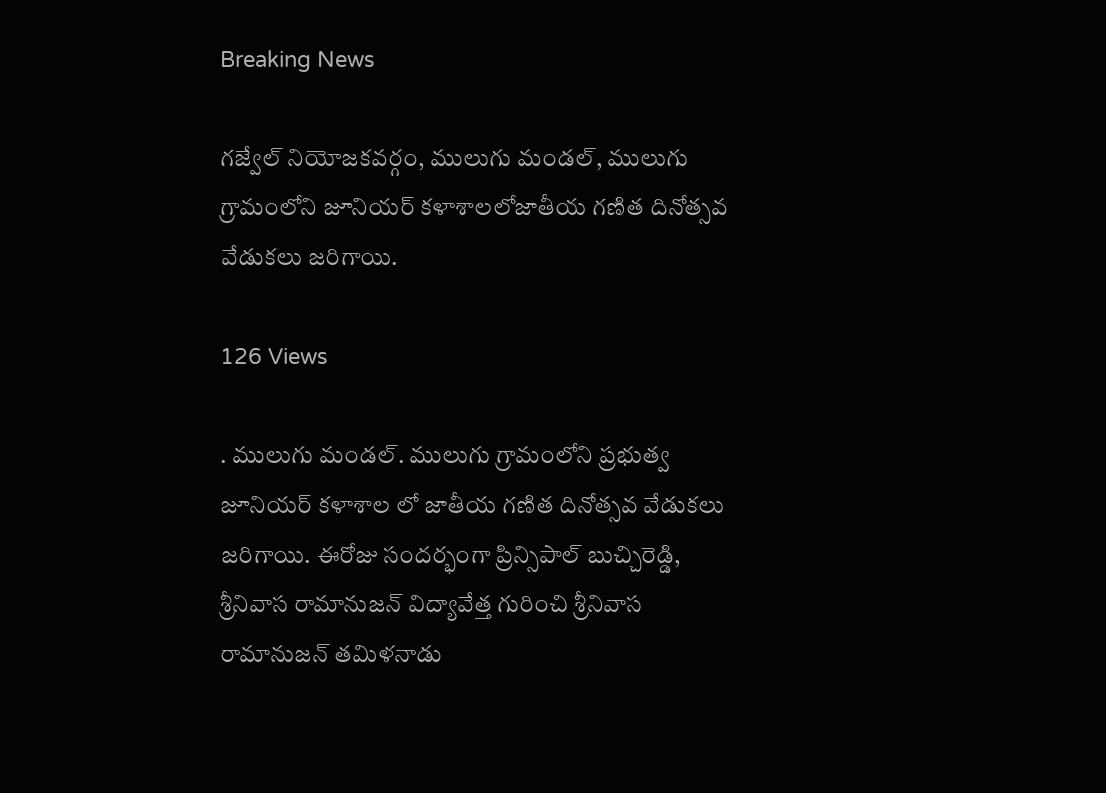Breaking News

గజ్వేల్ నియోజకవర్గం, ములుగు మండల్, ములుగు గ్రామంలోని జూనియర్ కళాశాలలోజాతీయ గణిత దినోత్సవ వేడుకలు జరిగాయి.

126 Views

. ములుగు మండల్. ములుగు గ్రామంలోని ప్రభుత్వ జూనియర్ కళాశాల లో జాతీయ గణిత దినోత్సవ వేడుకలు జరిగాయి. ఈరోజు సందర్భంగా ప్రిన్సిపాల్ బుచ్చిరెడ్డి, శ్రీనివాస రామానుజన్ విద్యావేత్త గురించి శ్రీనివాస రామానుజన్ తమిళనాడు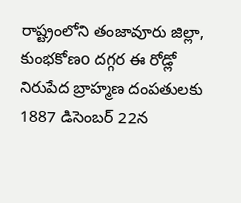రాష్ట్రంలోని తంజావూరు జిల్లా, కుంభకోణo దగ్గర ఈ రోడ్లో నిరుపేద బ్రాహ్మణ దంపతులకు 1887 డిసెంబర్ 22న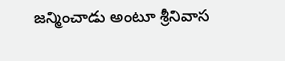జన్మించాడు అంటూ శ్రీనివాస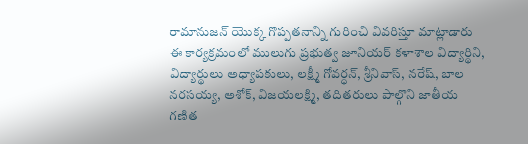రామానుజన్ యొక్క గొప్పతనాన్ని గురించి వివరిస్తూ మాట్లాడారు ఈ కార్యక్రమంలో ములుగు ప్రభుత్వ జూనియర్ కళాశాల విద్యార్థిని, విద్యార్థులు అధ్యాపకులు, లక్ష్మీ గోవర్ధన్, శ్రీనివాస్, నరేష్, బాల నరసయ్య, అశోక్, విజయలక్ష్మి, తదితరులు పాల్గొని జాతీయ గణిత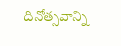దినోత్సవాన్ని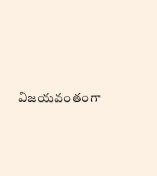విజయవంతంగా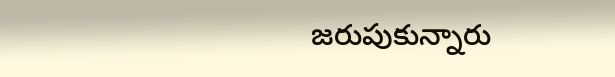జరుపుకున్నారు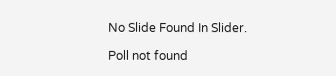No Slide Found In Slider.

Poll not found